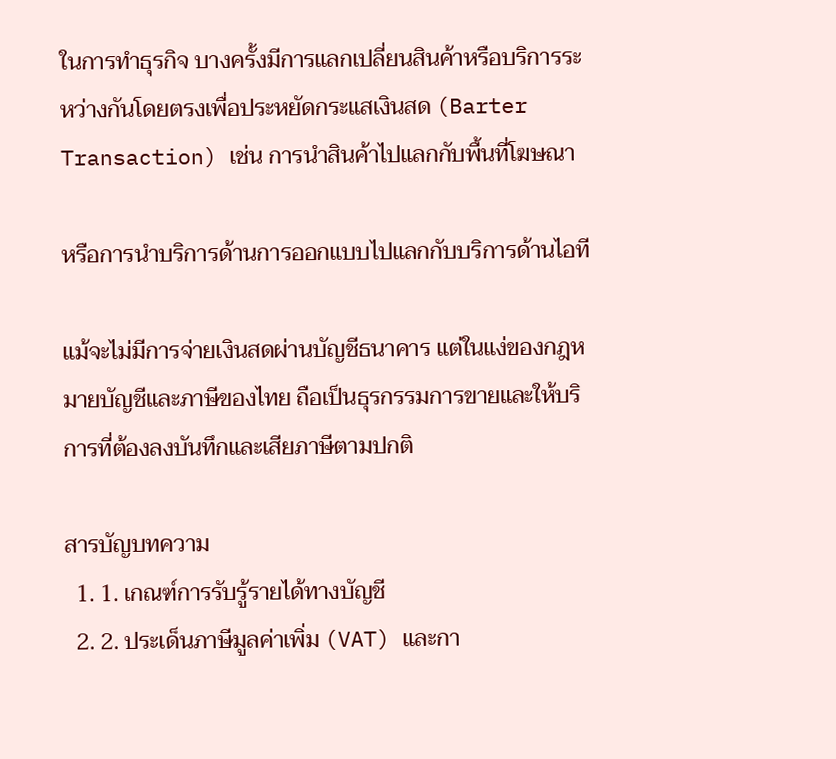ในการทำธุรกิจ บางครั้งมีการแลกเปลี่ยนสินค้าหรือบริการระหว่างกันโดยตรงเพื่อประหยัดกระแสเงินสด (Barter Transaction) เช่น การนำสินค้าไปแลกกับพื้นที่โฆษณา

หรือการนำบริการด้านการออกแบบไปแลกกับบริการด้านไอที

แม้จะไม่มีการจ่ายเงินสดผ่านบัญชีธนาคาร แต่ในแง่ของกฎหมายบัญชีและภาษีของไทย ถือเป็นธุรกรรมการขายและให้บริการที่ต้องลงบันทึกและเสียภาษีตามปกติ

สารบัญบทความ
  1. 1. เกณฑ์การรับรู้รายได้ทางบัญชี
  2. 2. ประเด็นภาษีมูลค่าเพิ่ม (VAT) และกา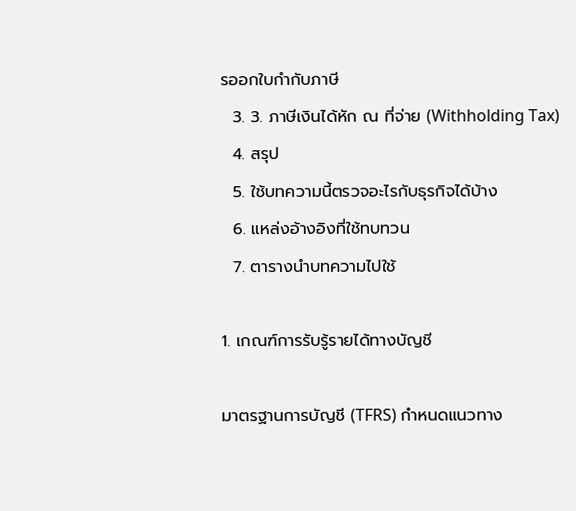รออกใบกำกับภาษี
  3. 3. ภาษีเงินได้หัก ณ ที่จ่าย (Withholding Tax)
  4. สรุป
  5. ใช้บทความนี้ตรวจอะไรกับธุรกิจได้บ้าง
  6. แหล่งอ้างอิงที่ใช้ทบทวน
  7. ตารางนำบทความไปใช้

1. เกณฑ์การรับรู้รายได้ทางบัญชี

มาตรฐานการบัญชี (TFRS) กำหนดแนวทาง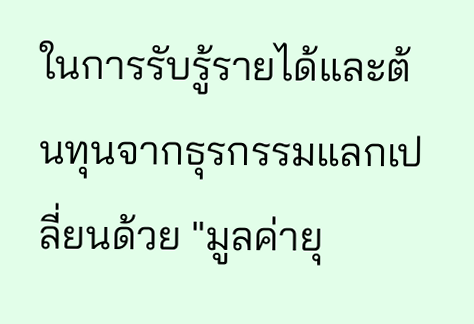ในการรับรู้รายได้และต้นทุนจากธุรกรรมแลกเปลี่ยนด้วย "มูลค่ายุ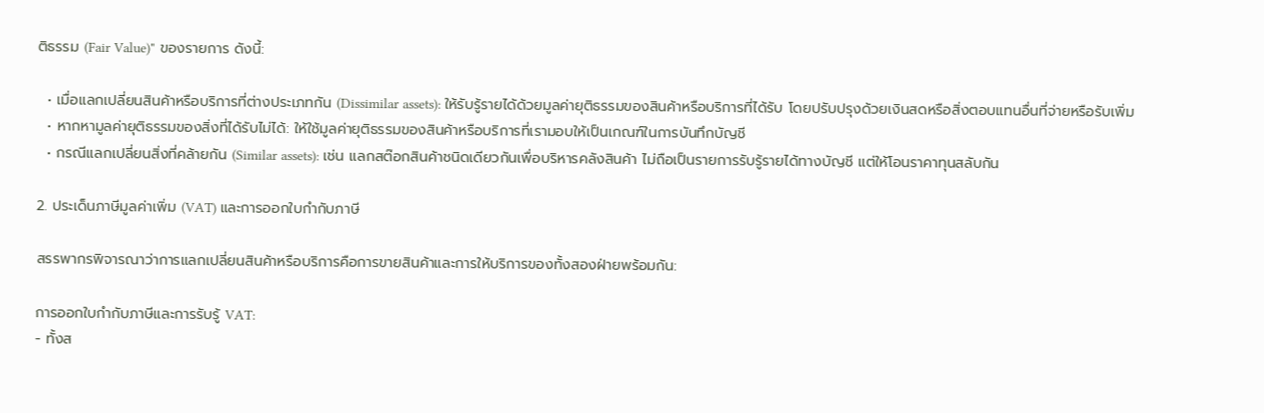ติธรรม (Fair Value)" ของรายการ ดังนี้:

  • เมื่อแลกเปลี่ยนสินค้าหรือบริการที่ต่างประเภทกัน (Dissimilar assets): ให้รับรู้รายได้ด้วยมูลค่ายุติธรรมของสินค้าหรือบริการที่ได้รับ โดยปรับปรุงด้วยเงินสดหรือสิ่งตอบแทนอื่นที่จ่ายหรือรับเพิ่ม
  • หากหามูลค่ายุติธรรมของสิ่งที่ได้รับไม่ได้: ให้ใช้มูลค่ายุติธรรมของสินค้าหรือบริการที่เรามอบให้เป็นเกณฑ์ในการบันทึกบัญชี
  • กรณีแลกเปลี่ยนสิ่งที่คล้ายกัน (Similar assets): เช่น แลกสต๊อกสินค้าชนิดเดียวกันเพื่อบริหารคลังสินค้า ไม่ถือเป็นรายการรับรู้รายได้ทางบัญชี แต่ให้โอนราคาทุนสลับกัน

2. ประเด็นภาษีมูลค่าเพิ่ม (VAT) และการออกใบกำกับภาษี

สรรพากรพิจารณาว่าการแลกเปลี่ยนสินค้าหรือบริการคือการขายสินค้าและการให้บริการของทั้งสองฝ่ายพร้อมกัน:

การออกใบกำกับภาษีและการรับรู้ VAT:
- ทั้งส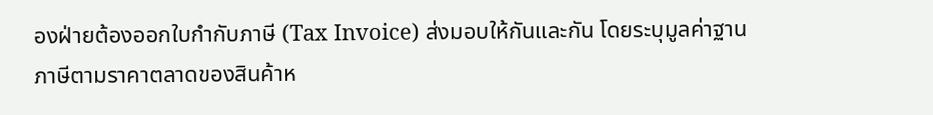องฝ่ายต้องออกใบกำกับภาษี (Tax Invoice) ส่งมอบให้กันและกัน โดยระบุมูลค่าฐานภาษีตามราคาตลาดของสินค้าห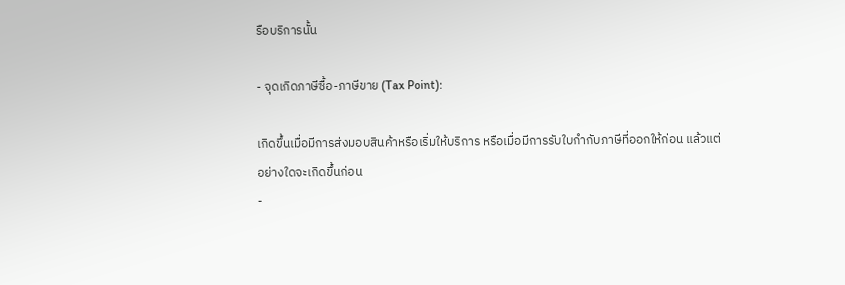รือบริการนั้น

- จุดเกิดภาษีซื้อ-ภาษีขาย (Tax Point):

เกิดขึ้นเมื่อมีการส่งมอบสินค้าหรือเริ่มให้บริการ หรือเมื่อมีการรับใบกำกับภาษีที่ออกให้ก่อน แล้วแต่อย่างใดจะเกิดขึ้นก่อน
-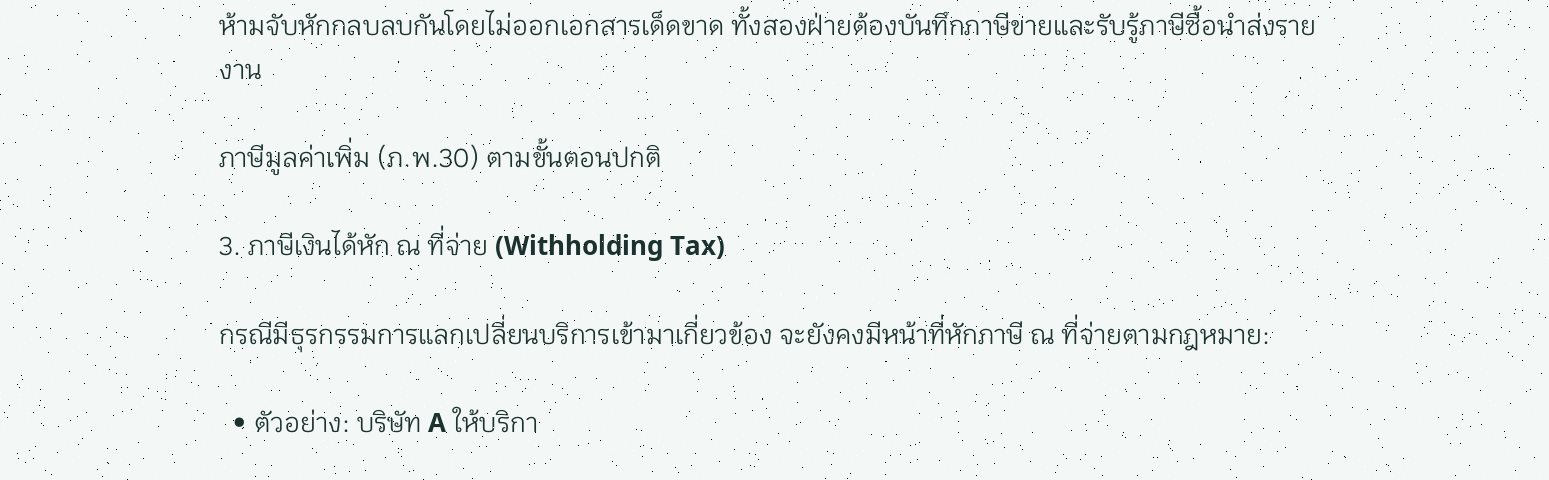ห้ามจับหักกลบลบกันโดยไม่ออกเอกสารเด็ดขาด ทั้งสองฝ่ายต้องบันทึกภาษีขายและรับรู้ภาษีซื้อนำส่งรายงาน

ภาษีมูลค่าเพิ่ม (ภ.พ.30) ตามขั้นตอนปกติ

3. ภาษีเงินได้หัก ณ ที่จ่าย (Withholding Tax)

กรณีมีธุรกรรมการแลกเปลี่ยนบริการเข้ามาเกี่ยวข้อง จะยังคงมีหน้าที่หักภาษี ณ ที่จ่ายตามกฎหมาย:

  • ตัวอย่าง: บริษัท A ให้บริกา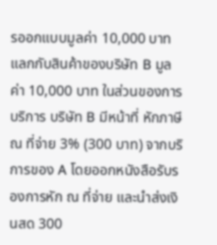รออกแบบมูลค่า 10,000 บาท แลกกับสินค้าของบริษัท B มูลค่า 10,000 บาท ในส่วนของการบริการ บริษัท B มีหน้าที่ หักภาษี ณ ที่จ่าย 3% (300 บาท) จากบริการของ A โดยออกหนังสือรับรองการหัก ณ ที่จ่าย และนำส่งเงินสด 300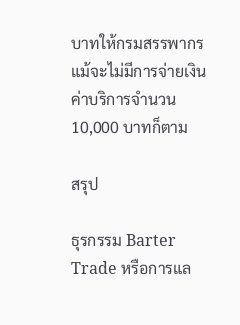บาทให้กรมสรรพากร แม้จะไม่มีการจ่ายเงินค่าบริการจำนวน 10,000 บาทก็ตาม

สรุป

ธุรกรรม Barter Trade หรือการแล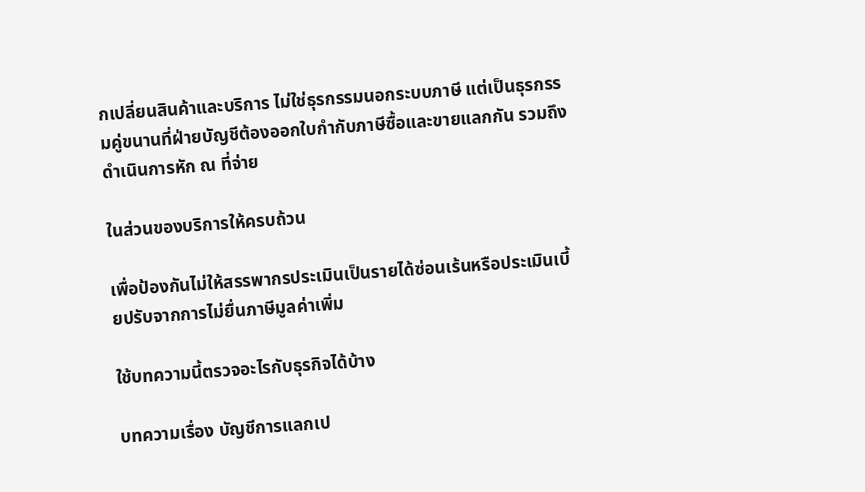กเปลี่ยนสินค้าและบริการ ไม่ใช่ธุรกรรมนอกระบบภาษี แต่เป็นธุรกรรมคู่ขนานที่ฝ่ายบัญชีต้องออกใบกำกับภาษีซื้อและขายแลกกัน รวมถึงดำเนินการหัก ณ ที่จ่าย

ในส่วนของบริการให้ครบถ้วน

เพื่อป้องกันไม่ให้สรรพากรประเมินเป็นรายได้ซ่อนเร้นหรือประเมินเบี้ยปรับจากการไม่ยื่นภาษีมูลค่าเพิ่ม

ใช้บทความนี้ตรวจอะไรกับธุรกิจได้บ้าง

บทความเรื่อง บัญชีการแลกเป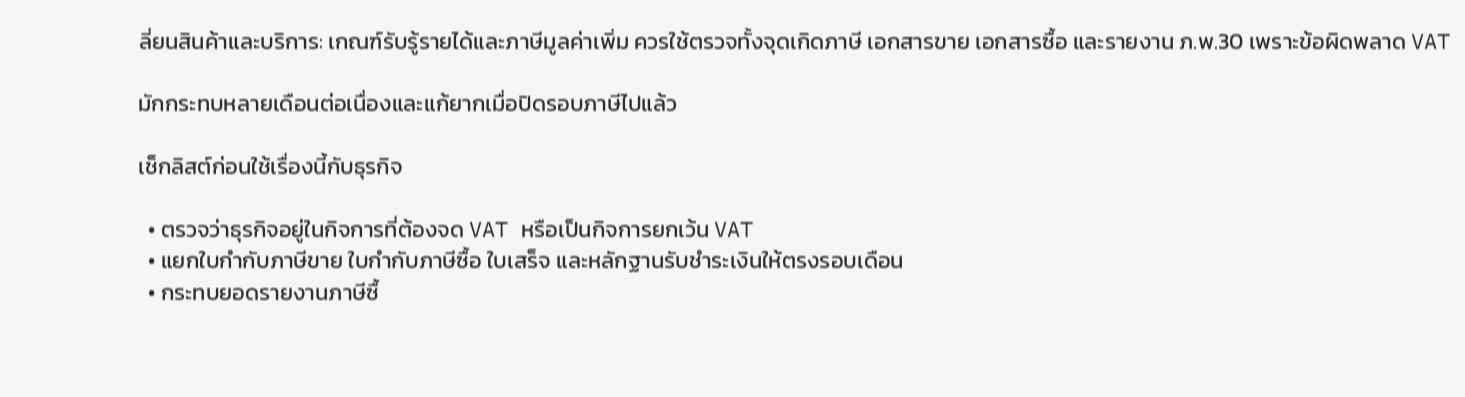ลี่ยนสินค้าและบริการ: เกณฑ์รับรู้รายได้และภาษีมูลค่าเพิ่ม ควรใช้ตรวจทั้งจุดเกิดภาษี เอกสารขาย เอกสารซื้อ และรายงาน ภ.พ.30 เพราะข้อผิดพลาด VAT

มักกระทบหลายเดือนต่อเนื่องและแก้ยากเมื่อปิดรอบภาษีไปแล้ว

เช็กลิสต์ก่อนใช้เรื่องนี้กับธุรกิจ

  • ตรวจว่าธุรกิจอยู่ในกิจการที่ต้องจด VAT หรือเป็นกิจการยกเว้น VAT
  • แยกใบกำกับภาษีขาย ใบกำกับภาษีซื้อ ใบเสร็จ และหลักฐานรับชำระเงินให้ตรงรอบเดือน
  • กระทบยอดรายงานภาษีซื้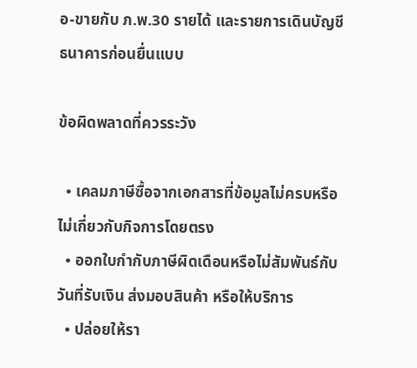อ-ขายกับ ภ.พ.30 รายได้ และรายการเดินบัญชีธนาคารก่อนยื่นแบบ

ข้อผิดพลาดที่ควรระวัง

  • เคลมภาษีซื้อจากเอกสารที่ข้อมูลไม่ครบหรือไม่เกี่ยวกับกิจการโดยตรง
  • ออกใบกำกับภาษีผิดเดือนหรือไม่สัมพันธ์กับวันที่รับเงิน ส่งมอบสินค้า หรือให้บริการ
  • ปล่อยให้รา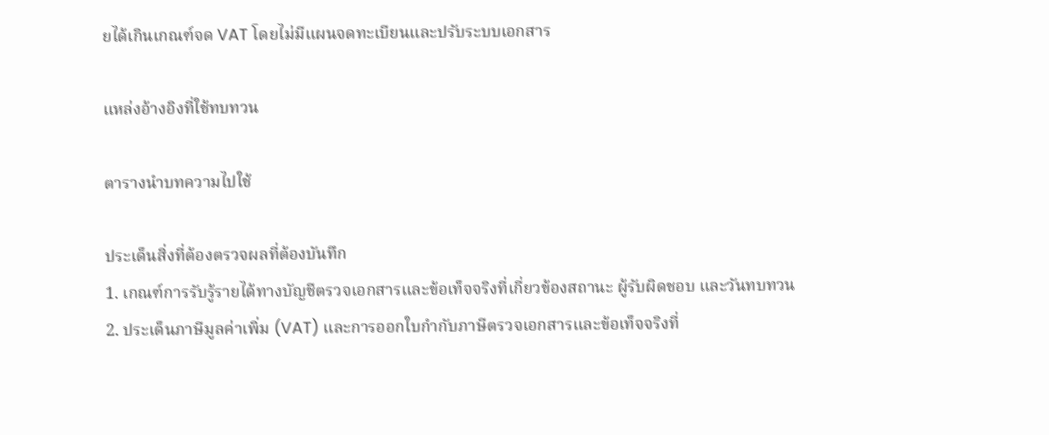ยได้เกินเกณฑ์จด VAT โดยไม่มีแผนจดทะเบียนและปรับระบบเอกสาร

แหล่งอ้างอิงที่ใช้ทบทวน

ตารางนำบทความไปใช้

ประเด็นสิ่งที่ต้องตรวจผลที่ต้องบันทึก
1. เกณฑ์การรับรู้รายได้ทางบัญชีตรวจเอกสารและข้อเท็จจริงที่เกี่ยวข้องสถานะ ผู้รับผิดชอบ และวันทบทวน
2. ประเด็นภาษีมูลค่าเพิ่ม (VAT) และการออกใบกำกับภาษีตรวจเอกสารและข้อเท็จจริงที่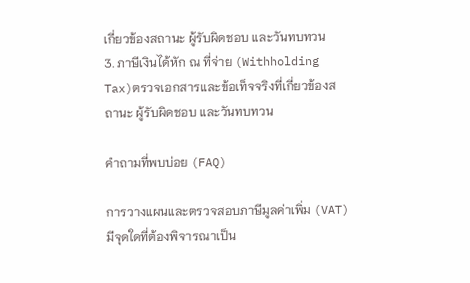เกี่ยวข้องสถานะ ผู้รับผิดชอบ และวันทบทวน
3. ภาษีเงินได้หัก ณ ที่จ่าย (Withholding Tax)ตรวจเอกสารและข้อเท็จจริงที่เกี่ยวข้องสถานะ ผู้รับผิดชอบ และวันทบทวน

คำถามที่พบบ่อย (FAQ)

การวางแผนและตรวจสอบภาษีมูลค่าเพิ่ม (VAT) มีจุดใดที่ต้องพิจารณาเป็น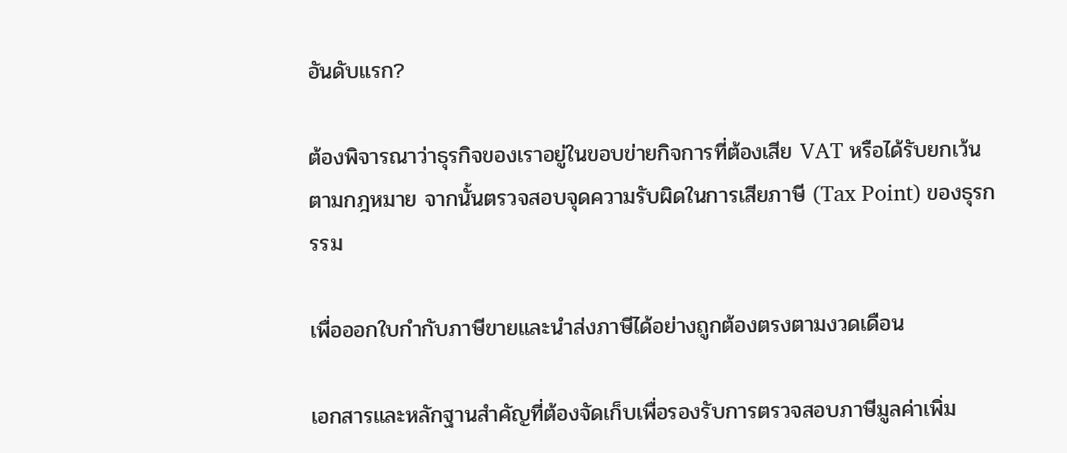อันดับแรก?

ต้องพิจารณาว่าธุรกิจของเราอยู่ในขอบข่ายกิจการที่ต้องเสีย VAT หรือได้รับยกเว้นตามกฎหมาย จากนั้นตรวจสอบจุดความรับผิดในการเสียภาษี (Tax Point) ของธุรกรรม

เพื่อออกใบกำกับภาษีขายและนำส่งภาษีได้อย่างถูกต้องตรงตามงวดเดือน

เอกสารและหลักฐานสำคัญที่ต้องจัดเก็บเพื่อรองรับการตรวจสอบภาษีมูลค่าเพิ่ม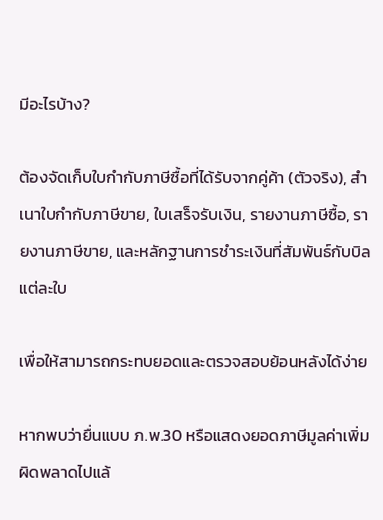มีอะไรบ้าง?

ต้องจัดเก็บใบกำกับภาษีซื้อที่ได้รับจากคู่ค้า (ตัวจริง), สำเนาใบกำกับภาษีขาย, ใบเสร็จรับเงิน, รายงานภาษีซื้อ, รายงานภาษีขาย, และหลักฐานการชำระเงินที่สัมพันธ์กับบิลแต่ละใบ

เพื่อให้สามารถกระทบยอดและตรวจสอบย้อนหลังได้ง่าย

หากพบว่ายื่นแบบ ภ.พ.30 หรือแสดงยอดภาษีมูลค่าเพิ่มผิดพลาดไปแล้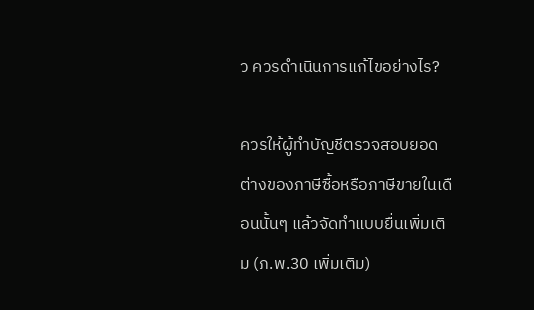ว ควรดำเนินการแก้ไขอย่างไร?

ควรให้ผู้ทำบัญชีตรวจสอบยอดต่างของภาษีซื้อหรือภาษีขายในเดือนนั้นๆ แล้วจัดทำแบบยื่นเพิ่มเติม (ภ.พ.30 เพิ่มเติม)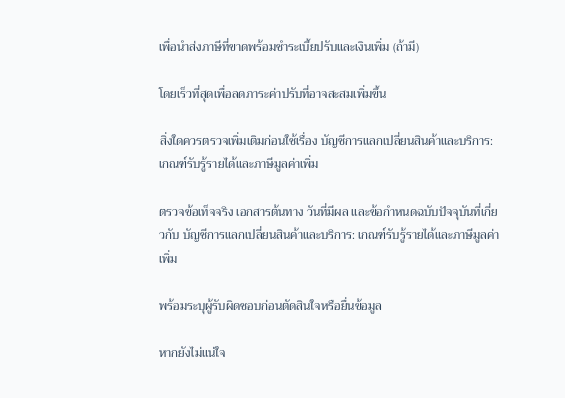เพื่อนำส่งภาษีที่ขาดพร้อมชำระเบี้ยปรับและเงินเพิ่ม (ถ้ามี)

โดยเร็วที่สุดเพื่อลดภาระค่าปรับที่อาจสะสมเพิ่มขึ้น

สิ่งใดควรตรวจเพิ่มเติมก่อนใช้เรื่อง บัญชีการแลกเปลี่ยนสินค้าและบริการ: เกณฑ์รับรู้รายได้และภาษีมูลค่าเพิ่ม

ตรวจข้อเท็จจริง เอกสารต้นทาง วันที่มีผล และข้อกำหนดฉบับปัจจุบันที่เกี่ยวกับ บัญชีการแลกเปลี่ยนสินค้าและบริการ: เกณฑ์รับรู้รายได้และภาษีมูลค่าเพิ่ม

พร้อมระบุผู้รับผิดชอบก่อนตัดสินใจหรือยื่นข้อมูล

หากยังไม่แน่ใจ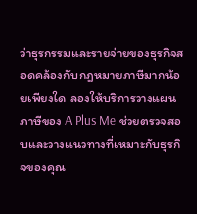ว่าธุรกรรมและรายจ่ายของธุรกิจสอดคล้องกับกฎหมายภาษีมากน้อยเพียงใด ลองให้บริการวางแผนภาษีของ A Plus Me ช่วยตรวจสอบและวางแนวทางที่เหมาะกับธุรกิจของคุณ